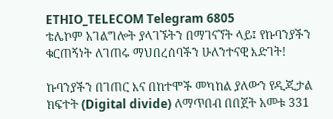ETHIO_TELECOM Telegram 6805
ቴሌኮም አገልግሎት ያላገኙትን በማገናኘት ላይ፤ የኩባንያችን ቁርጠኝነት ለገጠሩ ማህበረሰባችን ሁለንተናዊ እድገት!

ኩባንያችን በገጠር እና በከተሞች መካከል ያለውን የዲጂታል ክፍተት (Digital divide) ለማጥበብ በበጀት አመቱ 331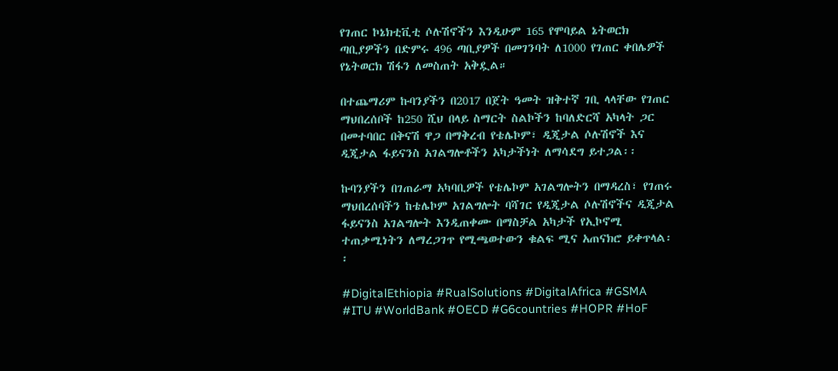የገጠር ኮኔክቲቪቲ ሶሉሽኖችን እንዲሁም 165 የሞባይል ኔትወርክ ጣቢያዎችን በድምሩ 496 ጣቢያዎች በመገንባት ለ1000 የገጠር ቀበሌዎች የኔትወርክ ሽፋን ለመስጠት አቅዷል።

በተጨማሪም ኩባንያችን በ2017 በጀት ዓመት ዝቅተኛ ገቢ ላላቸው የገጠር ማህበረሰቦች ከ250 ሺህ በላይ ስማርት ስልኮችን ከባለድርሻ አካላት ጋር በመተባበር በቅናሽ ዋጋ በማቅረብ የቴሌኮም፣ ዲጂታል ሶሉሽኖች እና ዲጂታል ፋይናንስ አገልግሎቶችን አካታችነት ለማሳደግ ይተጋል፡፡

ኩባንያችን በገጠራማ አካባቢዎች የቴሌኮም አገልግሎትን በማዳረስ፣ የገጠሩ ማህበረሰባችን ከቴሌኮም አገልግሎት ባሻገር የዲጂታል ሶሉሽኖችና ዲጂታል ፋይናንስ አገልግሎት እንዲጠቀሙ በማስቻል አካታች የኢኮኖሚ ተጠቃሚነትን ለማረጋገጥ የሚጫወተውን ቁልፍ ሚና አጠናክሮ ይቀጥላል፡፡

#DigitalEthiopia #RualSolutions #DigitalAfrica #GSMA #ITU #WorldBank #OECD #G6countries #HOPR #HoF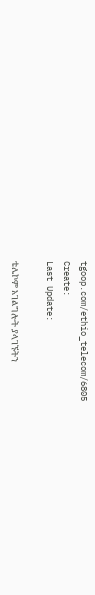tgoop.com/ethio_telecom/6805
Create:
Last Update:

ቴሌኮም አገልግሎት ያላገኙትን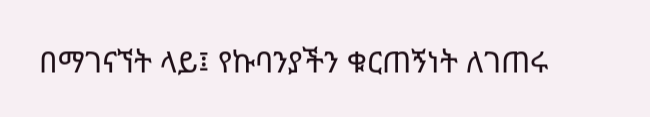በማገናኘት ላይ፤ የኩባንያችን ቁርጠኝነት ለገጠሩ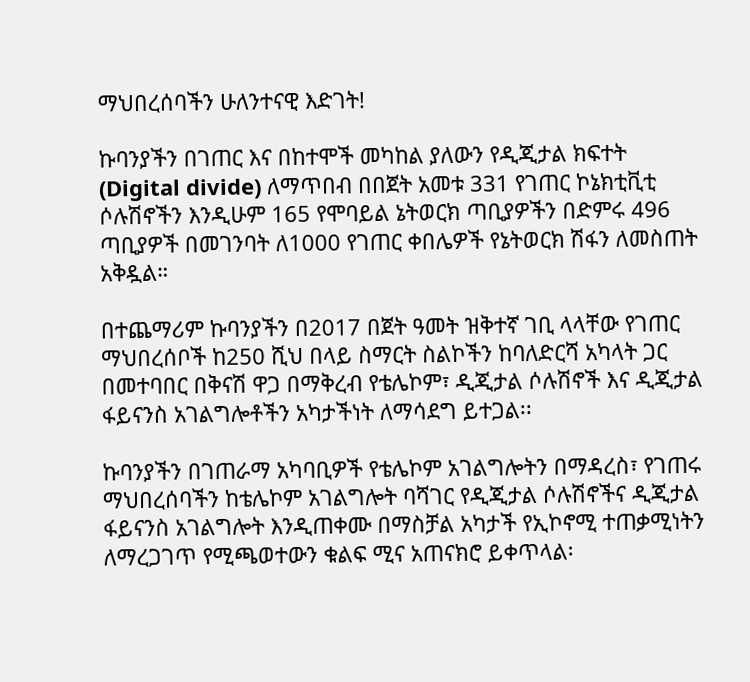ማህበረሰባችን ሁለንተናዊ እድገት!

ኩባንያችን በገጠር እና በከተሞች መካከል ያለውን የዲጂታል ክፍተት (Digital divide) ለማጥበብ በበጀት አመቱ 331 የገጠር ኮኔክቲቪቲ ሶሉሽኖችን እንዲሁም 165 የሞባይል ኔትወርክ ጣቢያዎችን በድምሩ 496 ጣቢያዎች በመገንባት ለ1000 የገጠር ቀበሌዎች የኔትወርክ ሽፋን ለመስጠት አቅዷል።

በተጨማሪም ኩባንያችን በ2017 በጀት ዓመት ዝቅተኛ ገቢ ላላቸው የገጠር ማህበረሰቦች ከ250 ሺህ በላይ ስማርት ስልኮችን ከባለድርሻ አካላት ጋር በመተባበር በቅናሽ ዋጋ በማቅረብ የቴሌኮም፣ ዲጂታል ሶሉሽኖች እና ዲጂታል ፋይናንስ አገልግሎቶችን አካታችነት ለማሳደግ ይተጋል፡፡

ኩባንያችን በገጠራማ አካባቢዎች የቴሌኮም አገልግሎትን በማዳረስ፣ የገጠሩ ማህበረሰባችን ከቴሌኮም አገልግሎት ባሻገር የዲጂታል ሶሉሽኖችና ዲጂታል ፋይናንስ አገልግሎት እንዲጠቀሙ በማስቻል አካታች የኢኮኖሚ ተጠቃሚነትን ለማረጋገጥ የሚጫወተውን ቁልፍ ሚና አጠናክሮ ይቀጥላል፡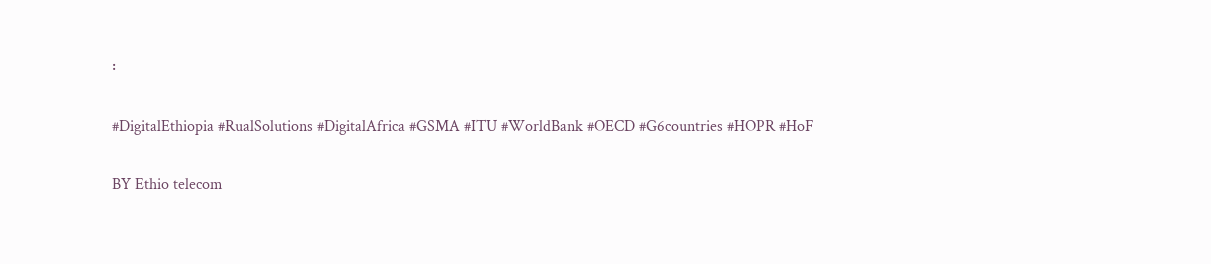፡

#DigitalEthiopia #RualSolutions #DigitalAfrica #GSMA #ITU #WorldBank #OECD #G6countries #HOPR #HoF

BY Ethio telecom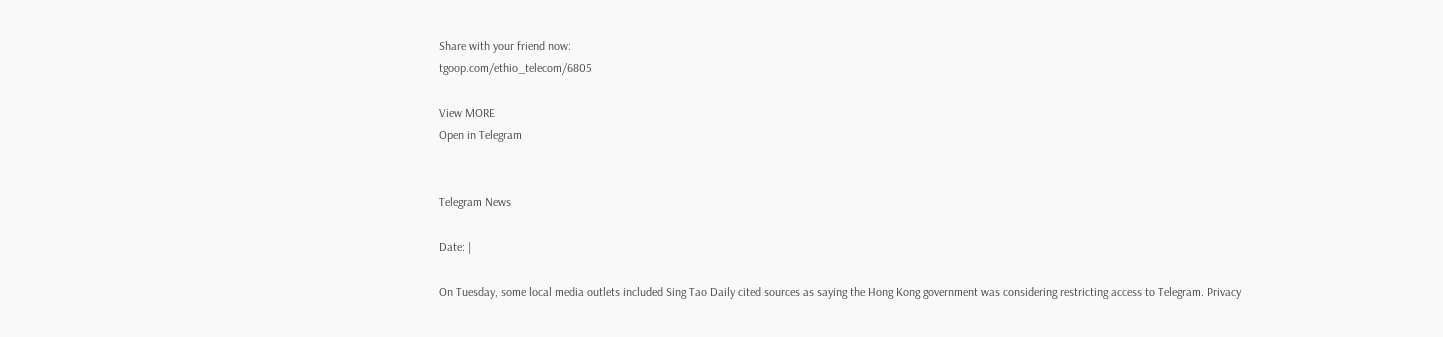Share with your friend now:
tgoop.com/ethio_telecom/6805

View MORE
Open in Telegram


Telegram News

Date: |

On Tuesday, some local media outlets included Sing Tao Daily cited sources as saying the Hong Kong government was considering restricting access to Telegram. Privacy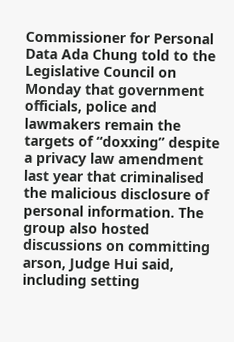Commissioner for Personal Data Ada Chung told to the Legislative Council on Monday that government officials, police and lawmakers remain the targets of “doxxing” despite a privacy law amendment last year that criminalised the malicious disclosure of personal information. The group also hosted discussions on committing arson, Judge Hui said, including setting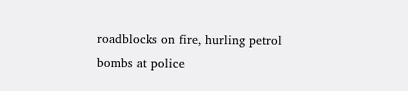roadblocks on fire, hurling petrol bombs at police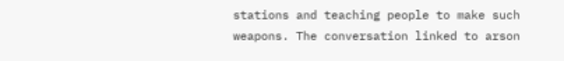stations and teaching people to make such weapons. The conversation linked to arson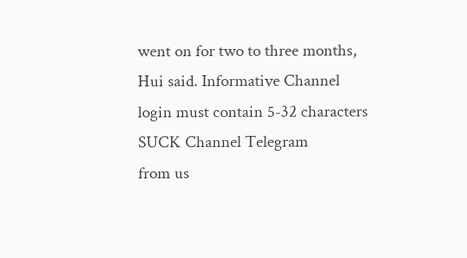went on for two to three months, Hui said. Informative Channel login must contain 5-32 characters SUCK Channel Telegram
from us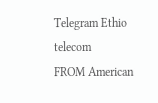Telegram Ethio telecom
FROM American